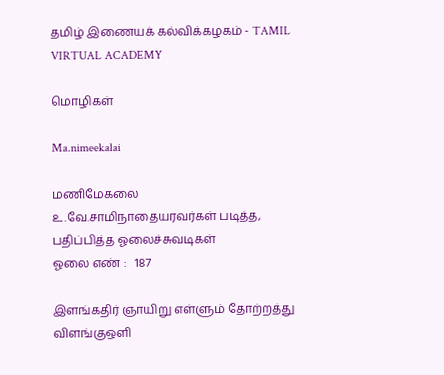தமிழ் இணையக் கல்விக்கழகம் - TAMIL VIRTUAL ACADEMY

மொழிகள்

Ma.nimeekalai

மணிமேகலை
உ.வே.சாமிநாதையரவர்கள் படித்த, பதிப்பித்த ஓலைச்சுவடிகள்
ஓலை எண் :   187

இளங்கதிர் ஞாயிறு எள்ளும் தோற்றத்து
விளங்குஒளி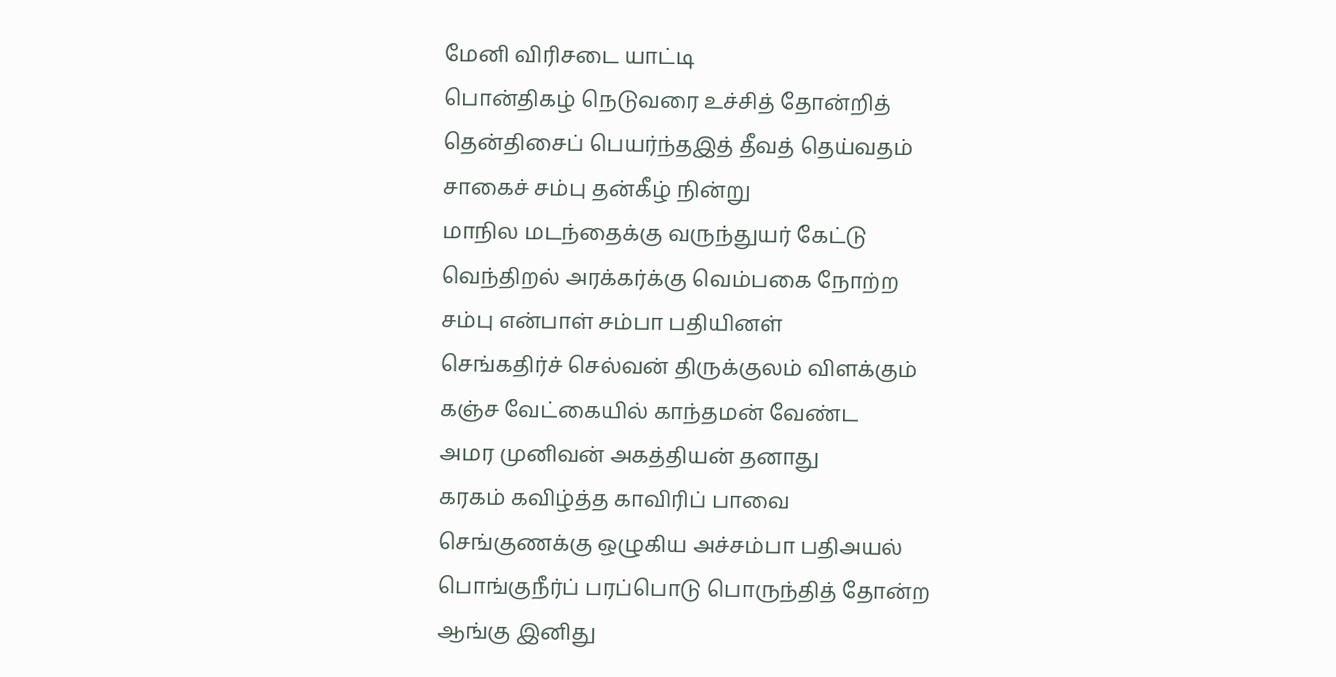மேனி விரிசடை யாட்டி
பொன்திகழ் நெடுவரை உச்சித் தோன்றித்
தென்திசைப் பெயர்ந்தஇத் தீவத் தெய்வதம்
சாகைச் சம்பு தன்கீழ் நின்று
மாநில மடந்தைக்கு வருந்துயர் கேட்டு
வெந்திறல் அரக்கர்க்கு வெம்பகை நோற்ற
சம்பு என்பாள் சம்பா பதியினள்
செங்கதிர்ச் செல்வன் திருக்குலம் விளக்கும்
கஞ்ச வேட்கையில் காந்தமன் வேண்ட
அமர முனிவன் அகத்தியன் தனாது
கரகம் கவிழ்த்த காவிரிப் பாவை
செங்குணக்கு ஒழுகிய அச்சம்பா பதிஅயல்
பொங்குநீர்ப் பரப்பொடு பொருந்தித் தோன்ற
ஆங்கு இனிது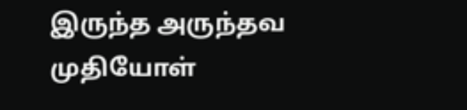இருந்த அருந்தவ முதியோள்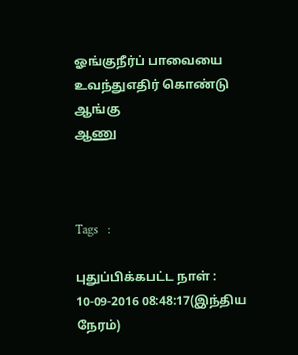ஓங்குநீர்ப் பாவையை உவந்துஎதிர் கொண்டு ஆங்கு
ஆணு



Tags   :

புதுப்பிக்கபட்ட நாள் : 10-09-2016 08:48:17(இந்திய நேரம்)